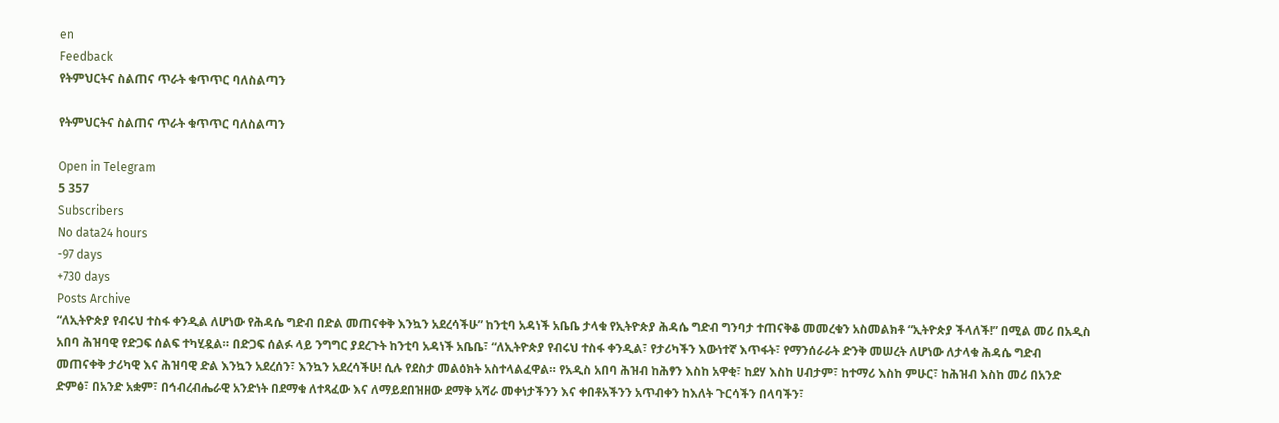en
Feedback
የትምህርትና ስልጠና ጥራት ቁጥጥር ባለስልጣን

የትምህርትና ስልጠና ጥራት ቁጥጥር ባለስልጣን

Open in Telegram
5 357
Subscribers
No data24 hours
-97 days
+730 days
Posts Archive
“ለኢትዮጵያ የብሩህ ተስፋ ቀንዲል ለሆነው የሕዳሴ ግድብ በድል መጠናቀቅ እንኳን አደረሳችሁ” ከንቲባ አዳነች አቤቤ ታላቁ የኢትዮጵያ ሕዳሴ ግድብ ግንባታ ተጠናቅቆ መመረቁን አስመልክቶ “ኢትዮጵያ ችላለች!” በሚል መሪ በአዲስ አበባ ሕዝባዊ የድጋፍ ሰልፍ ተካሂዷል። በድጋፍ ሰልፉ ላይ ንግግር ያደረጉት ከንቲባ አዳነች አቤቤ፣ “ለኢትዮጵያ የብሩህ ተስፋ ቀንዲል፣ የታሪካችን እውነተኛ እጥፋት፣ የማንሰራራት ድንቅ መሠረት ለሆነው ለታላቁ ሕዳሴ ግድብ መጠናቀቅ ታሪካዊ እና ሕዝባዊ ድል እንኳን አደረሰን፣ እንኳን አደረሳችሁ! ሲሉ የደስታ መልዕክት አስተላልፈዋል። የአዲስ አበባ ሕዝብ ከሕፃን እስከ አዋቂ፣ ከደሃ እስከ ሀብታም፣ ከተማሪ እስከ ምሁር፣ ከሕዝብ እስከ መሪ በአንድ ድምፅ፣ በአንድ አቋም፣ በኅብረብሔራዊ አንድነት በደማቁ ለተጻፈው እና ለማይደበዝዘው ደማቅ አሻራ መቀነታችንን እና ቀበቶአችንን አጥብቀን ከእለት ጉርሳችን በላባችን፣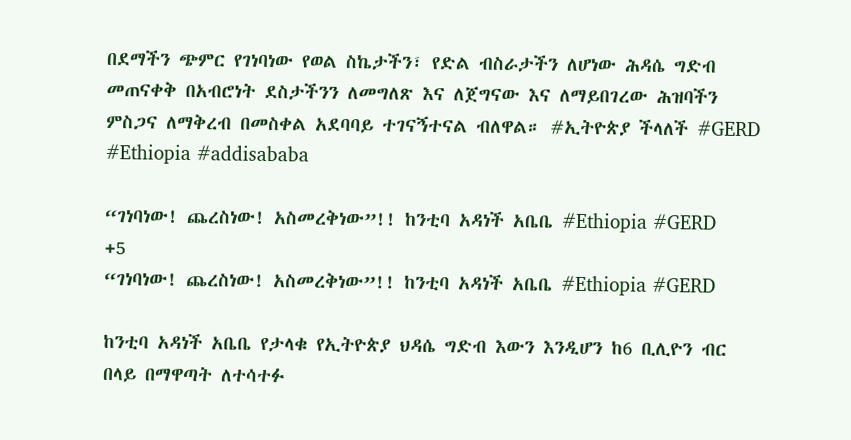በደማችን ጭምር የገነባነው የወል ስኬታችን፣ የድል ብስራታችን ለሆነው ሕዳሴ ግድብ መጠናቀቅ በአብሮነት ደስታችንን ለመግለጽ እና ለጀግናው እና ለማይበገረው ሕዝባችን ምስጋና ለማቅረብ በመስቀል አደባባይ ተገናኝተናል ብለዋል። #ኢትዮጵያ ችላለች #GERD #Ethiopia #addisababa

“ገነባነው! ጨረስነው! አስመረቅነው”!! ከንቲባ አዳነች አቤቤ #Ethiopia #GERD
+5
“ገነባነው! ጨረስነው! አስመረቅነው”!! ከንቲባ አዳነች አቤቤ #Ethiopia #GERD

ከንቲባ አዳነች አቤቤ የታላቁ የኢትዮጵያ ህዳሴ ግድብ እውን እንዲሆን ከ6 ቢሊዮን ብር በላይ በማዋጣት ለተሳተፉ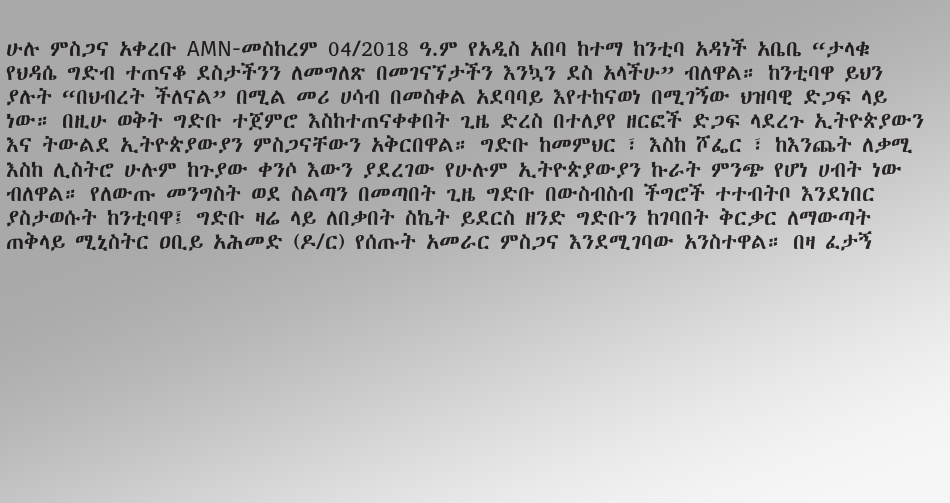ሁሉ ምስጋና አቀረቡ AMN-መስከረም 04/2018 ዓ.ም የአዲስ አበባ ከተማ ከንቲባ አዳነች አቤቤ “ታላቁ የህዳሴ ግድብ ተጠናቆ ደስታችንን ለመግለጽ በመገናኘታችን እንኳን ደስ አላችሁ” ብለዋል። ከንቲባዋ ይህን ያሉት “በህብረት ችለናል” በሚል መሪ ሀሳብ በመስቀል አደባባይ እየተከናወነ በሚገኝው ህዝባዊ ድጋፍ ላይ ነው። በዚሁ ወቅት ግድቡ ተጀምሮ እስከተጠናቀቀበት ጊዜ ድረስ በተለያየ ዘርፎች ድጋፍ ላደረጉ ኢትዮጵያውን እና ትውልደ ኢትዮጵያውያን ምስጋናቸውን አቅርበዋል። ግድቡ ከመምህር ፣ እስከ ሾፌር ፣ ከእንጨት ለቃሚ እስከ ሊስትሮ ሁሉም ከጉያው ቀንሶ እውን ያደረገው የሁሉም ኢትዮጵያውያን ኩራት ምንጭ የሆነ ሀብት ነው ብለዋል። የለውጡ መንግስት ወደ ስልጣን በመጣበት ጊዜ ግድቡ በውስብስብ ችግሮች ተተብትቦ እንደነበር ያስታወሱት ከንቲባዋ፤ ግድቡ ዛሬ ላይ ለበቃበት ስኬት ይደርስ ዘንድ ግድቡን ከገባበት ቅርቃር ለማውጣት ጠቅላይ ሚኒስትር ዐቢይ አሕመድ (ዶ/ር) የሰጡት አመራር ምስጋና እንደሚገባው አንስተዋል። በዛ ፈታኝ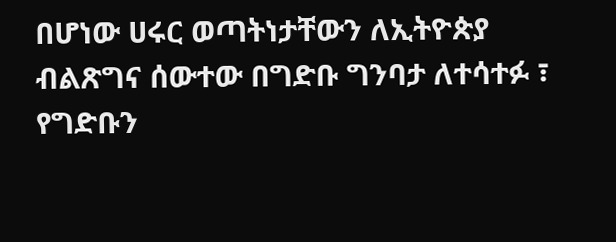በሆነው ሀሩር ወጣትነታቸውን ለኢትዮጵያ ብልጽግና ሰውተው በግድቡ ግንባታ ለተሳተፉ ፣ የግድቡን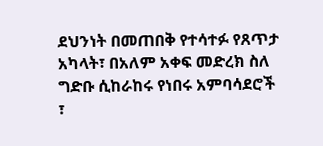ደህንነት በመጠበቅ የተሳተፉ የጸጥታ አካላት፣ በአለም አቀፍ መድረክ ስለ ግድቡ ሲከራከሩ የነበሩ አምባሳደሮች ፣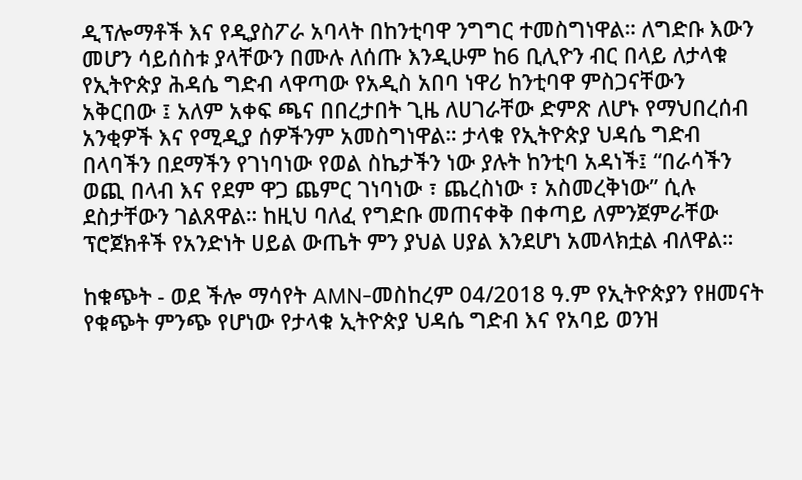ዲፕሎማቶች እና የዲያስፖራ አባላት በከንቲባዋ ንግግር ተመስግነዋል። ለግድቡ እውን መሆን ሳይሰስቱ ያላቸውን በሙሉ ለሰጡ እንዲሁም ከ6 ቢሊዮን ብር በላይ ለታላቁ የኢትዮጵያ ሕዳሴ ግድብ ላዋጣው የአዲስ አበባ ነዋሪ ከንቲባዋ ምስጋናቸውን አቅርበው ፤ አለም አቀፍ ጫና በበረታበት ጊዜ ለሀገራቸው ድምጽ ለሆኑ የማህበረሰብ አንቂዎች እና የሚዲያ ሰዎችንም አመስግነዋል። ታላቁ የኢትዮጵያ ህዳሴ ግድብ በላባችን በደማችን የገነባነው የወል ስኬታችን ነው ያሉት ከንቲባ አዳነች፤ “በራሳችን ወጪ በላብ እና የደም ዋጋ ጨምር ገነባነው ፣ ጨረስነው ፣ አስመረቅነው” ሲሉ ደስታቸውን ገልጸዋል። ከዚህ ባለፈ የግድቡ መጠናቀቅ በቀጣይ ለምንጀምራቸው ፕሮጀክቶች የአንድነት ሀይል ውጤት ምን ያህል ሀያል እንደሆነ አመላክቷል ብለዋል።

ከቁጭት - ወደ ችሎ ማሳየት AMN-መስከረም 04/2018 ዓ.ም የኢትዮጵያን የዘመናት የቁጭት ምንጭ የሆነው የታላቁ ኢትዮጵያ ህዳሴ ግድብ እና የአባይ ወንዝ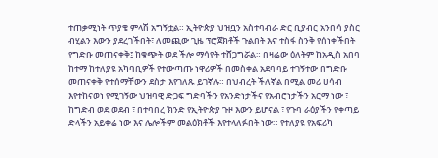ተጠቃሚነት ጥያቄ ምላሽ አግኝቷል። ኢትዮጵያ ህዝቧን አስተባብራ ድር ቢያብር አንበሳ ያስር ብሂልን እውን ያደረገችበት፣ ለመጪው ጊዜ ፕሮጀክቶች ጉልበት እና ተስፋ ስንቅ የሰነቀችበት የግድቡ መጠናቀቅ፤ ከቁጭት ወደ ችሎ ማሳየት ተሸጋግሯል። በዛሬው ዕለትም ከአዲስ አበባ ከተማ ከተለያዩ አካባቢዎች የተውጣጡ ነዋሪዎች በመስቀል አደባባይ ተገኝተው በግድቡ መጠናቀቅ የተሰማቸውን ደስታ እየገለጹ ይገኛሉ። በህብረት ችለኛል በሚል መሪ ሀሳብ እየተከናወነ የሚገኝው ህዝባዊ ድጋፍ ግድባችን የአንድነታችና የአብሮነታችን አርማ ነው ፣ ከግድብ ወደ ወደብ ፣ በተባበረ ክንድ የኢትዮጵያ ጉዞ እውን ይሆናል ፣ የጉባ ራዕያችን የቀጣይ ድላችን አይቀሬ ነው እና ሌሎችም መልዕክቶች እየተላለፉበት ነው። የተለያዩ የአፍሪካ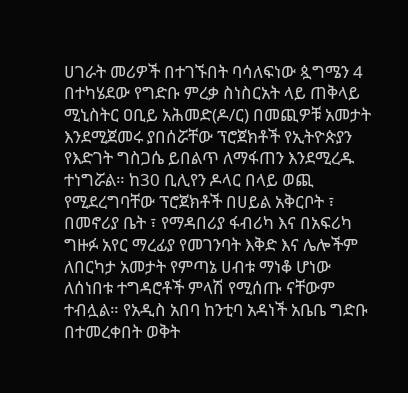ሀገራት መሪዎች በተገኙበት ባሳለፍነው ጷግሜን 4 በተካሄደው የግድቡ ምረቃ ስነስርአት ላይ ጠቅላይ ሚኒስትር ዐቢይ አሕመድ(ዶ/ር) በመጪዎቹ አመታት እንደሚጀመሩ ያበሰሯቸው ፕሮጀክቶች የኢትዮጵያን የእድገት ግስጋሴ ይበልጥ ለማፋጠን እንደሚረዱ ተነግሯል። ከ30 ቢሊየን ዶላር በላይ ወጪ የሚደረግባቸው ፕሮጀክቶች በሀይል አቅርቦት ፣ በመኖሪያ ቤት ፣ የማዳበሪያ ፋብሪካ እና በአፍሪካ ግዙፉ አየር ማረፊያ የመገንባት እቅድ እና ሌሎችም ለበርካታ አመታት የምጣኔ ሀብቱ ማነቆ ሆነው ለሰነበቱ ተግዳሮቶች ምላሽ የሚሰጡ ናቸውም ተብሏል። የአዲስ አበባ ከንቲባ አዳነች አቤቤ ግድቡ በተመረቀበት ወቅት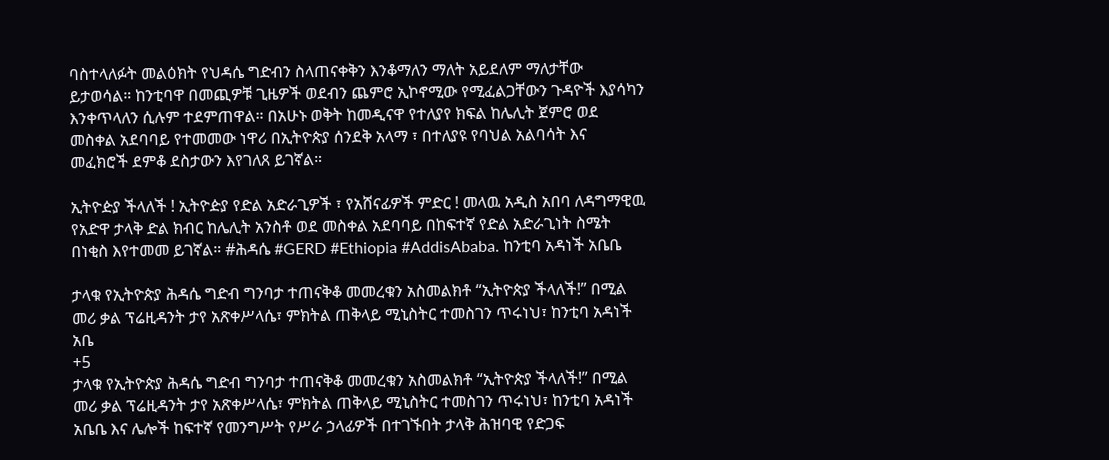ባስተላለፉት መልዕክት የህዳሴ ግድብን ስላጠናቀቅን እንቆማለን ማለት አይደለም ማለታቸው ይታወሳል። ከንቲባዋ በመጪዎቹ ጊዜዎች ወደብን ጨምሮ ኢኮኖሚው የሚፈልጋቸውን ጉዳዮች እያሳካን እንቀጥላለን ሲሉም ተደምጠዋል። በአሁኑ ወቅት ከመዲናዋ የተለያየ ክፍል ከሌሊት ጀምሮ ወደ መስቀል አደባባይ የተመመው ነዋሪ በኢትዮጵያ ሰንደቅ አላማ ፣ በተለያዩ የባህል አልባሳት እና መፈክሮች ደምቆ ደስታውን እየገለጸ ይገኛል።

ኢትዮዽያ ችላለች ! ኢትዮዽያ የድል አድራጊዎች ፣ የአሸናፊዎች ምድር ! መላዉ አዲስ አበባ ለዳግማዊዉ የአድዋ ታላቅ ድል ክብር ከሌሊት አንስቶ ወደ መስቀል አደባባይ በከፍተኛ የድል አድራጊነት ስሜት በነቂስ እየተመመ ይገኛል። #ሕዳሴ #GERD #Ethiopia #AddisAbaba. ከንቲባ አዳነች አቤቤ

ታላቁ የኢትዮጵያ ሕዳሴ ግድብ ግንባታ ተጠናቅቆ መመረቁን አስመልክቶ “ኢትዮጵያ ችላለች!” በሚል መሪ ቃል ፕሬዚዳንት ታየ አጽቀሥላሴ፣ ምክትል ጠቅላይ ሚኒስትር ተመስገን ጥሩነህ፣ ከንቲባ አዳነች አቤ
+5
ታላቁ የኢትዮጵያ ሕዳሴ ግድብ ግንባታ ተጠናቅቆ መመረቁን አስመልክቶ “ኢትዮጵያ ችላለች!” በሚል መሪ ቃል ፕሬዚዳንት ታየ አጽቀሥላሴ፣ ምክትል ጠቅላይ ሚኒስትር ተመስገን ጥሩነህ፣ ከንቲባ አዳነች አቤቤ እና ሌሎች ከፍተኛ የመንግሥት የሥራ ኃላፊዎች በተገኙበት ታላቅ ሕዝባዊ የድጋፍ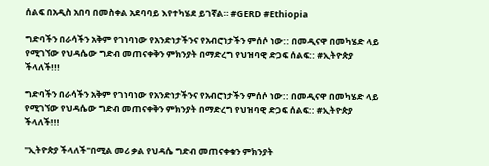ሰልፍ በአዲስ አበባ በመስቀል አደባባይ እየተካሄደ ይገኛል። #GERD #Ethiopia

ግድባችን በራሳችን አቅም የገነባነው የአንድነታችንና የአብሮነታችን ምሰሶ ነው:: በመዲናዋ በመካሄድ ላይ የሚገኘው የህዳሴው ግድብ መጠናቀቅን ምክንያት በማድረግ የህዝባዊ ድጋፍ ሰልፍ:: #ኢትዮጵያ ችላለች!!!

ግድባችን በራሳችን አቅም የገነባነው የአንድነታችንና የአብሮነታችን ምሰሶ ነው:: በመዲናዋ በመካሄድ ላይ የሚገኘው የህዳሴው ግድብ መጠናቀቅን ምክንያት በማድረግ የህዝባዊ ድጋፍ ሰልፍ:: #ኢትዮጵያ ችላለች!!!

"ኢትዮጵያ ችላለች"በሚል መሪ ቃል የህዳሴ ግድብ መጠናቀቁን ምክንያት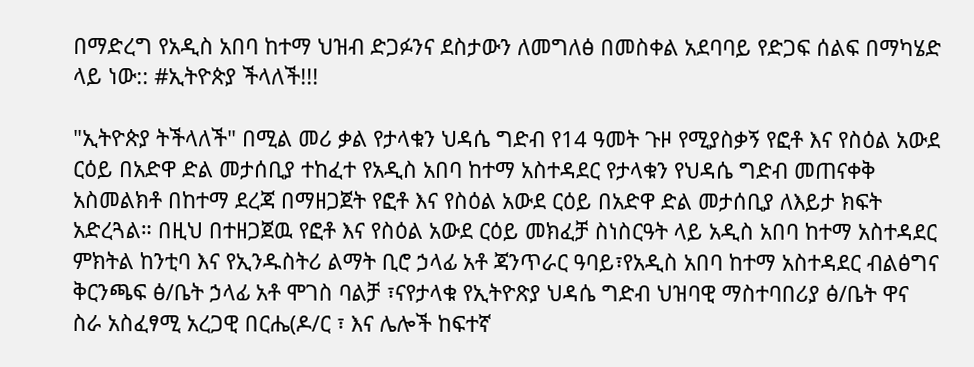በማድረግ የአዲስ አበባ ከተማ ህዝብ ድጋፉንና ደስታውን ለመግለፅ በመስቀል አደባባይ የድጋፍ ሰልፍ በማካሄድ ላይ ነው:: #ኢትዮጵያ ችላለች!!!

"ኢትዮጵያ ትችላለች" በሚል መሪ ቃል የታላቁን ህዳሴ ግድብ የ14 ዓመት ጉዞ የሚያስቃኝ የፎቶ እና የስዕል አውደ ርዕይ በአድዋ ድል መታሰቢያ ተከፈተ የአዲስ አበባ ከተማ አስተዳደር የታላቁን የህዳሴ ግድብ መጠናቀቅ አስመልክቶ በከተማ ደረጃ በማዘጋጀት የፎቶ እና የስዕል አውደ ርዕይ በአድዋ ድል መታሰቢያ ለእይታ ክፍት አድረጓል። በዚህ በተዘጋጀዉ የፎቶ እና የስዕል አውደ ርዕይ መክፈቻ ስነስርዓት ላይ አዲስ አበባ ከተማ አስተዳደር ምክትል ከንቲባ እና የኢንዱስትሪ ልማት ቢሮ ኃላፊ አቶ ጃንጥራር ዓባይ፣የአዲስ አበባ ከተማ አስተዳደር ብልፅግና ቅርንጫፍ ፅ/ቤት ኃላፊ አቶ ሞገስ ባልቻ ፣ናየታላቁ የኢትዮጽያ ህዳሴ ግድብ ህዝባዊ ማስተባበሪያ ፅ/ቤት ዋና ስራ አስፈፃሚ አረጋዊ በርሔ(ዶ/ር ፣ እና ሌሎች ከፍተኛ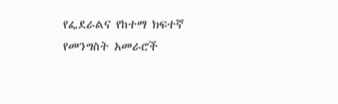የፌደራልና የከተማ ክፍተኛ የመንግስት አመራሮች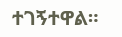ተገኝተዋል።